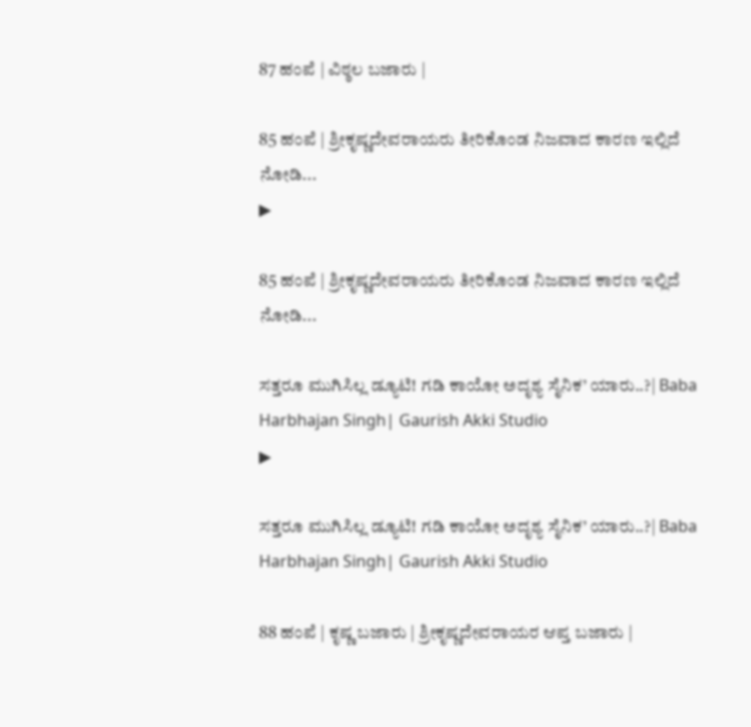87 ಹಂಪೆ | ವಿಠ್ಠಲ ಬಜಾರು |

85 ಹಂಪೆ | ಶ್ರೀಕೃಷ್ಣದೇವರಾಯರು ತೀರಿಕೊಂಡ ನಿಜವಾದ ಕಾರಣ ಇಲ್ಲಿದೆ ನೋಡಿ...
▶

85 ಹಂಪೆ | ಶ್ರೀಕೃಷ್ಣದೇವರಾಯರು ತೀರಿಕೊಂಡ ನಿಜವಾದ ಕಾರಣ ಇಲ್ಲಿದೆ ನೋಡಿ...

ಸತ್ತರೂ ಮುಗಿಸಿಲ್ಲ ಡ್ಯೂಟಿ! ಗಡಿ ಕಾಯೋ ಅದೃಶ್ಯ ಸೈನಿಕ’ ಯಾರು..?| Baba Harbhajan Singh| Gaurish Akki Studio
▶

ಸತ್ತರೂ ಮುಗಿಸಿಲ್ಲ ಡ್ಯೂಟಿ! ಗಡಿ ಕಾಯೋ ಅದೃಶ್ಯ ಸೈನಿಕ’ ಯಾರು..?| Baba Harbhajan Singh| Gaurish Akki Studio

88 ಹಂಪೆ | ಕೃಷ್ಣ ಬಜಾರು | ಶ್ರೀಕೃಷ್ಣದೇವರಾಯರ ಆಪ್ತ ಬಜಾರು |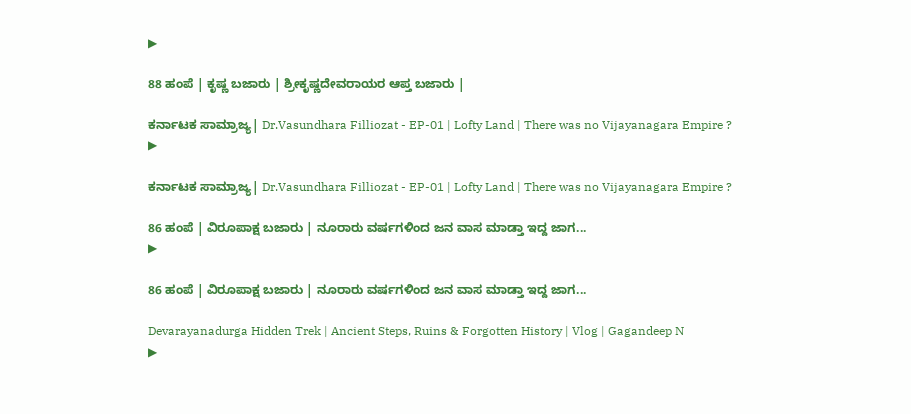▶

88 ಹಂಪೆ | ಕೃಷ್ಣ ಬಜಾರು | ಶ್ರೀಕೃಷ್ಣದೇವರಾಯರ ಆಪ್ತ ಬಜಾರು |

ಕರ್ನಾಟಕ ಸಾಮ್ರಾಜ್ಯ| Dr.Vasundhara Filliozat - EP-01 | Lofty Land | There was no Vijayanagara Empire ?
▶

ಕರ್ನಾಟಕ ಸಾಮ್ರಾಜ್ಯ| Dr.Vasundhara Filliozat - EP-01 | Lofty Land | There was no Vijayanagara Empire ?

86 ಹಂಪೆ | ವಿರೂಪಾಕ್ಷ ಬಜಾರು | ನೂರಾರು ವರ್ಷಗಳಿಂದ ಜನ ವಾಸ ಮಾಡ್ತಾ ಇದ್ದ ಜಾಗ...
▶

86 ಹಂಪೆ | ವಿರೂಪಾಕ್ಷ ಬಜಾರು | ನೂರಾರು ವರ್ಷಗಳಿಂದ ಜನ ವಾಸ ಮಾಡ್ತಾ ಇದ್ದ ಜಾಗ...

Devarayanadurga Hidden Trek | Ancient Steps, Ruins & Forgotten History | Vlog | Gagandeep N
▶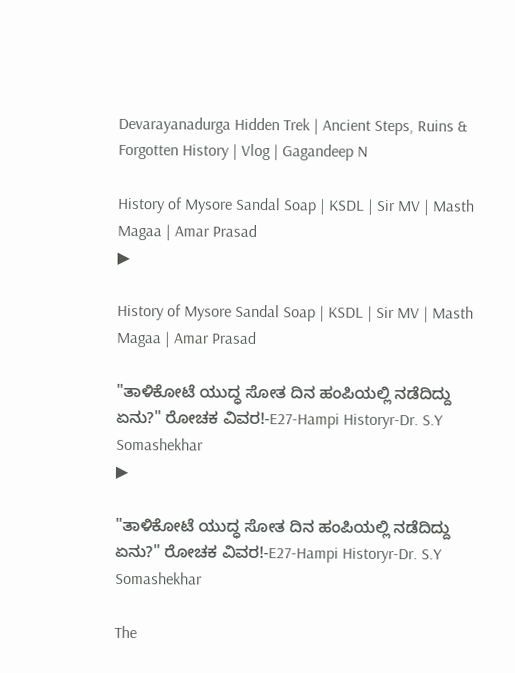Devarayanadurga Hidden Trek | Ancient Steps, Ruins & Forgotten History | Vlog | Gagandeep N

History of Mysore Sandal Soap | KSDL | Sir MV | Masth Magaa | Amar Prasad
▶

History of Mysore Sandal Soap | KSDL | Sir MV | Masth Magaa | Amar Prasad

"ತಾಳಿಕೋಟೆ ಯುದ್ಧ ಸೋತ ದಿನ ಹಂಪಿಯಲ್ಲಿ ನಡೆದಿದ್ದು ಏನು?" ರೋಚಕ ವಿವರ!-E27-Hampi Historyr-Dr. S.Y Somashekhar
▶

"ತಾಳಿಕೋಟೆ ಯುದ್ಧ ಸೋತ ದಿನ ಹಂಪಿಯಲ್ಲಿ ನಡೆದಿದ್ದು ಏನು?" ರೋಚಕ ವಿವರ!-E27-Hampi Historyr-Dr. S.Y Somashekhar

The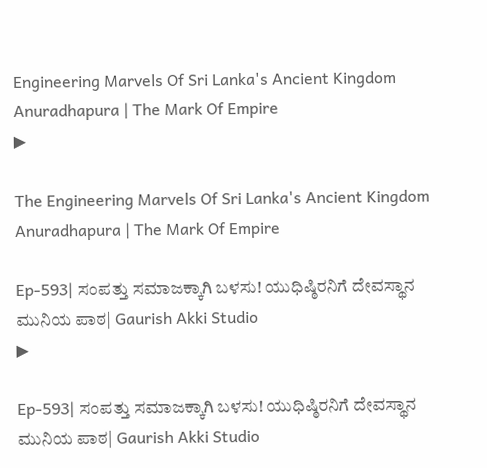Engineering Marvels Of Sri Lanka's Ancient Kingdom Anuradhapura | The Mark Of Empire
▶

The Engineering Marvels Of Sri Lanka's Ancient Kingdom Anuradhapura | The Mark Of Empire

Ep-593| ಸಂಪತ್ತು ಸಮಾಜಕ್ಕಾಗಿ ಬಳಸು! ಯುಧಿಷ್ಠಿರನಿಗೆ ದೇವಸ್ಥಾನ ಮುನಿಯ ಪಾಠ| Gaurish Akki Studio
▶

Ep-593| ಸಂಪತ್ತು ಸಮಾಜಕ್ಕಾಗಿ ಬಳಸು! ಯುಧಿಷ್ಠಿರನಿಗೆ ದೇವಸ್ಥಾನ ಮುನಿಯ ಪಾಠ| Gaurish Akki Studio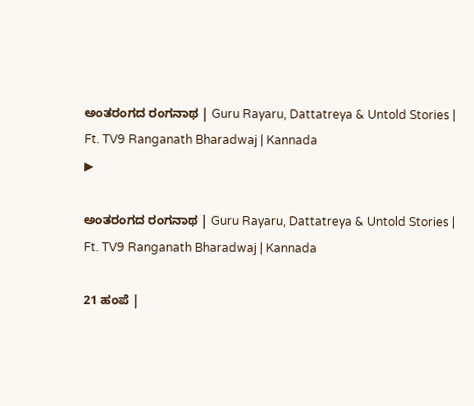ಅಂತರಂಗದ ರಂಗನಾಥ | Guru Rayaru, Dattatreya & Untold Stories | Ft. TV9 Ranganath Bharadwaj | Kannada
▶

ಅಂತರಂಗದ ರಂಗನಾಥ | Guru Rayaru, Dattatreya & Untold Stories | Ft. TV9 Ranganath Bharadwaj | Kannada

21 ಹಂಪೆ |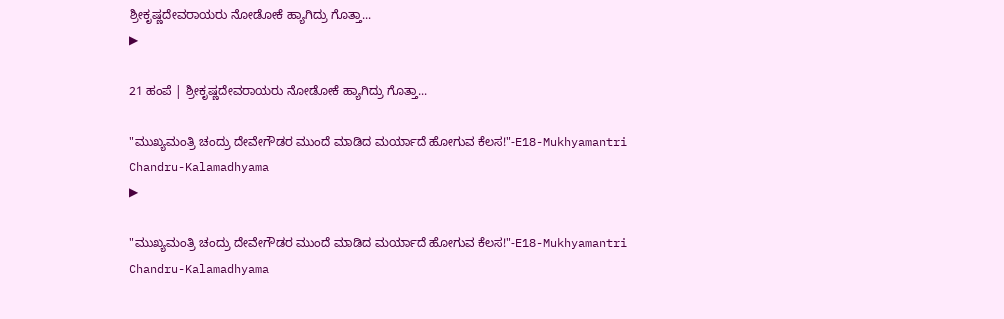ಶ್ರೀಕೃಷ್ಣದೇವರಾಯರು ನೋಡೋಕೆ ಹ್ಯಾಗಿದ್ರು ಗೊತ್ತಾ...
▶

21 ಹಂಪೆ | ಶ್ರೀಕೃಷ್ಣದೇವರಾಯರು ನೋಡೋಕೆ ಹ್ಯಾಗಿದ್ರು ಗೊತ್ತಾ...

"ಮುಖ್ಯಮಂತ್ರಿ ಚಂದ್ರು ದೇವೇಗೌಡರ ಮುಂದೆ ಮಾಡಿದ ಮರ್ಯಾದೆ ಹೋಗುವ ಕೆಲಸ!"-E18-Mukhyamantri Chandru-Kalamadhyama
▶

"ಮುಖ್ಯಮಂತ್ರಿ ಚಂದ್ರು ದೇವೇಗೌಡರ ಮುಂದೆ ಮಾಡಿದ ಮರ್ಯಾದೆ ಹೋಗುವ ಕೆಲಸ!"-E18-Mukhyamantri Chandru-Kalamadhyama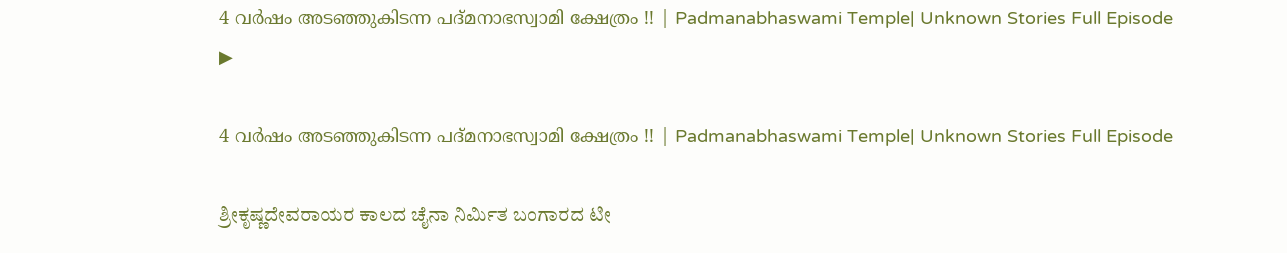4 വർഷം അടഞ്ഞുകിടന്ന പദ്മനാഭസ്വാമി ക്ഷേത്രം !! | Padmanabhaswami Temple| Unknown Stories Full Episode
▶

4 വർഷം അടഞ്ഞുകിടന്ന പദ്മനാഭസ്വാമി ക്ഷേത്രം !! | Padmanabhaswami Temple| Unknown Stories Full Episode

ಶ್ರೀಕೃಷ್ಣದೇವರಾಯರ ಕಾಲದ ಚೈನಾ ನಿರ್ಮಿತ ಬಂಗಾರದ ಟೀ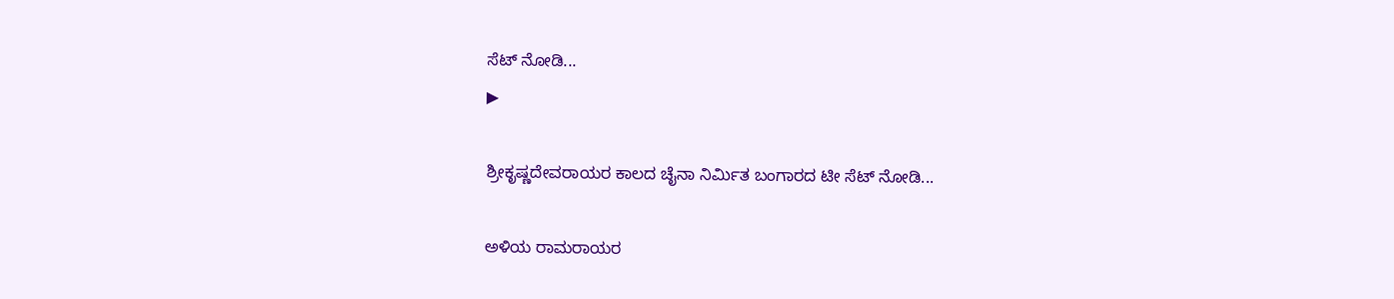ಸೆಟ್ ನೋಡಿ...
▶

ಶ್ರೀಕೃಷ್ಣದೇವರಾಯರ ಕಾಲದ ಚೈನಾ ನಿರ್ಮಿತ ಬಂಗಾರದ ಟೀ ಸೆಟ್ ನೋಡಿ...

ಅಳಿಯ ರಾಮರಾಯರ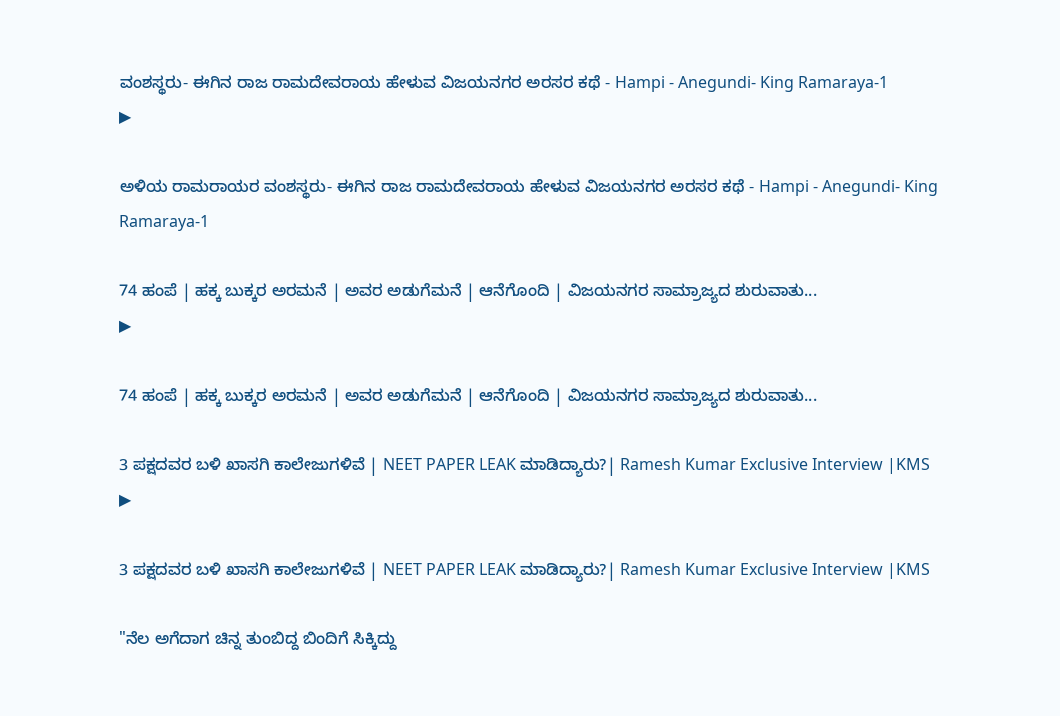ವಂಶಸ್ಥರು- ಈಗಿನ ರಾಜ ರಾಮದೇವರಾಯ ಹೇಳುವ ವಿಜಯನಗರ ಅರಸರ ಕಥೆ - Hampi - Anegundi- King Ramaraya-1
▶

ಅಳಿಯ ರಾಮರಾಯರ ವಂಶಸ್ಥರು- ಈಗಿನ ರಾಜ ರಾಮದೇವರಾಯ ಹೇಳುವ ವಿಜಯನಗರ ಅರಸರ ಕಥೆ - Hampi - Anegundi- King Ramaraya-1

74 ಹಂಪೆ | ಹಕ್ಕ ಬುಕ್ಕರ ಅರಮನೆ | ಅವರ ಅಡುಗೆಮನೆ | ಆನೆಗೊಂದಿ | ವಿಜಯನಗರ ಸಾಮ್ರಾಜ್ಯದ ಶುರುವಾತು...
▶

74 ಹಂಪೆ | ಹಕ್ಕ ಬುಕ್ಕರ ಅರಮನೆ | ಅವರ ಅಡುಗೆಮನೆ | ಆನೆಗೊಂದಿ | ವಿಜಯನಗರ ಸಾಮ್ರಾಜ್ಯದ ಶುರುವಾತು...

3 ಪಕ್ಷದವರ ಬಳಿ ಖಾಸಗಿ ಕಾಲೇಜುಗಳಿವೆ | NEET PAPER LEAK ಮಾಡಿದ್ಯಾರು?| Ramesh Kumar Exclusive Interview |KMS
▶

3 ಪಕ್ಷದವರ ಬಳಿ ಖಾಸಗಿ ಕಾಲೇಜುಗಳಿವೆ | NEET PAPER LEAK ಮಾಡಿದ್ಯಾರು?| Ramesh Kumar Exclusive Interview |KMS

"ನೆಲ ಅಗೆದಾಗ ಚಿನ್ನ ತುಂಬಿದ್ದ ಬಿಂದಿಗೆ ಸಿಕ್ಕಿದ್ದು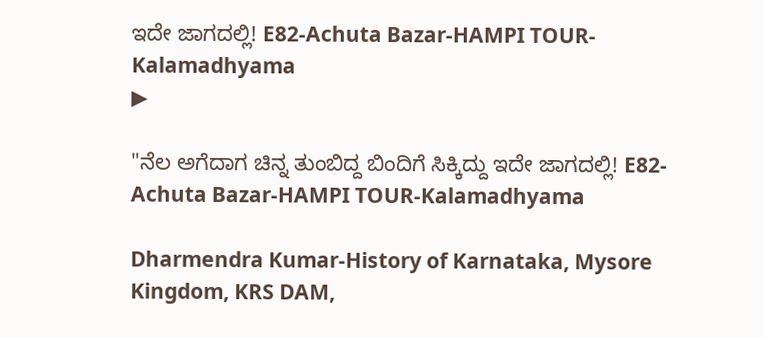ಇದೇ ಜಾಗದಲ್ಲಿ! E82-Achuta Bazar-HAMPI TOUR-Kalamadhyama
▶

"ನೆಲ ಅಗೆದಾಗ ಚಿನ್ನ ತುಂಬಿದ್ದ ಬಿಂದಿಗೆ ಸಿಕ್ಕಿದ್ದು ಇದೇ ಜಾಗದಲ್ಲಿ! E82-Achuta Bazar-HAMPI TOUR-Kalamadhyama

Dharmendra Kumar-History of Karnataka, Mysore Kingdom, KRS DAM,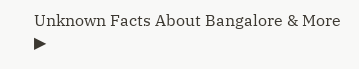Unknown Facts About Bangalore & More
▶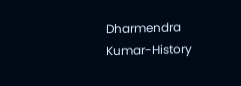Dharmendra Kumar-History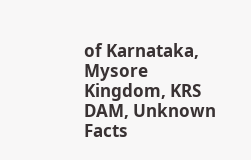of Karnataka, Mysore Kingdom, KRS DAM, Unknown Facts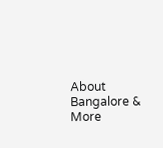About Bangalore & More